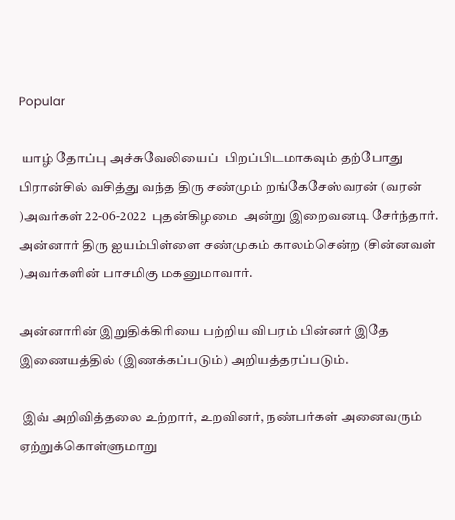Popular

 யாழ் தோப்பு அச்சுவேலியைப்  பிறப்பிடமாகவும் தற்போது  பிரான்சில் வசித்து வந்த திரு சண்மும் றங்கேசேஸ்வரன் (வரன் )அவர்கள் 22-06-2022  புதன்கிழமை  அன்று இறைவனடி சேர்ந்தார்.
அன்னார் திரு ஐயம்பிள்ளை சண்முகம் காலம்சென்ற (சின்னவள் )அவர்களின் பாசமிகு மகனுமாவார்.

அன்னாரின் இறுதிக்கிரியை பற்றிய விபரம் பின்னர் இதே இணையத்தில் (இணக்கப்படும்) அறியத்தரப்படும்.

 இவ் அறிவித்தலை உற்றார், உறவினர், நண்பர்கள் அனைவரும் ஏற்றுக்கொள்ளுமாறு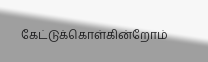கேட்டுக்கொள்கின்றோம்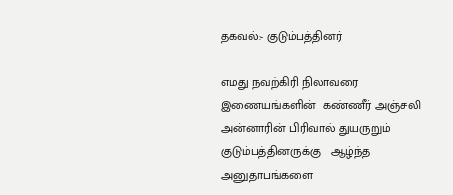தகவல்:- குடும்பத்தினர்

எமது நவற்கிரி நிலாவரை  இணையங்களின்  கண்ணீர் அஞ்சலி
அன்னாரின் பிரிவால் துயருறும் குடும்பத்தினருக்கு   ஆழ்ந்த அனுதாபங்களை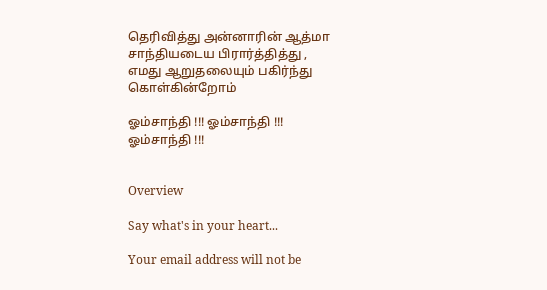தெரிவித்து அன்னாரின் ஆத்மா சாந்தியடைய பிரார்த்தித்து ,
எமது ஆறுதலையும் பகிர்ந்து கொள்கின்றோம்

ஓம்சாந்தி !!! ஓம்சாந்தி !!! ஓம்சாந்தி !!!


Overview

Say what's in your heart...

Your email address will not be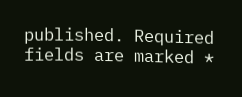published. Required fields are marked *